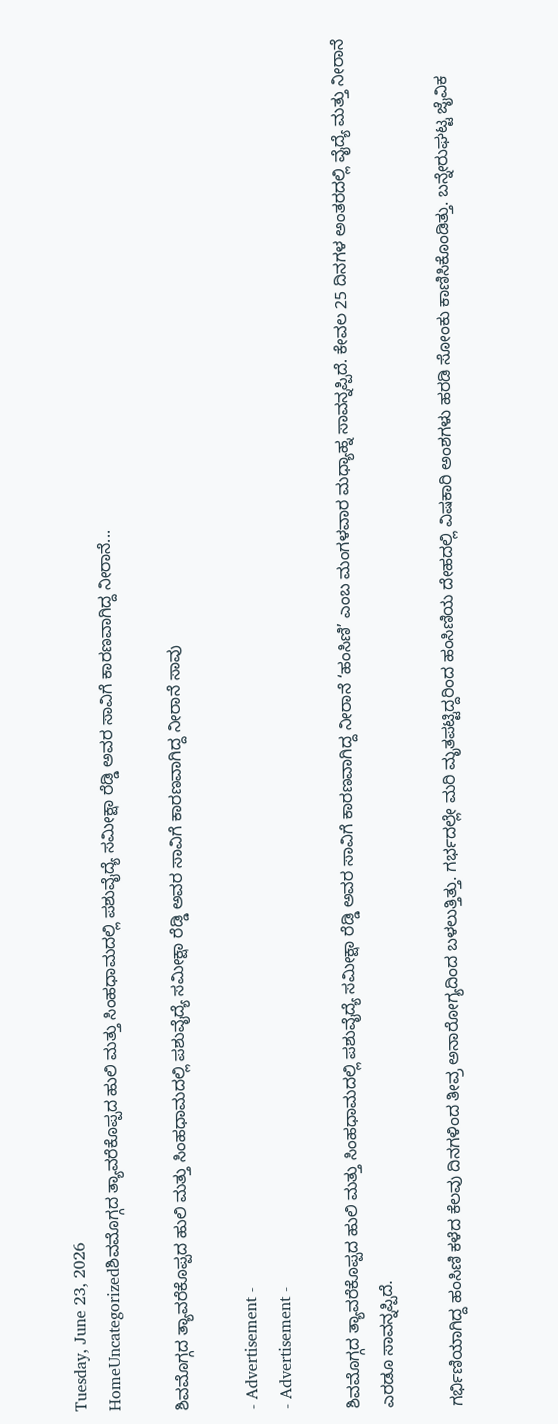Tuesday, June 23, 2026
HomeUncategorizedಶಿವಮೊಗ್ಗದ ತ್ಯಾವರೆಕೊಪ್ಪದ ಹುಲಿ ಮತ್ತು ಸಿಂಹಧಾಮದಲ್ಲಿ ಪಶುವೈದ್ಯೆ ಸಮೀಕ್ಷಾ ರೆಡ್ಡಿ ಅವರ ಸಾವಿಗೆ ಕಾರಣವಾಗಿದ್ದ ನೀರಾನೆ...

ಶಿವಮೊಗ್ಗದ ತ್ಯಾವರೆಕೊಪ್ಪದ ಹುಲಿ ಮತ್ತು ಸಿಂಹಧಾಮದಲ್ಲಿ ಪಶುವೈದ್ಯೆ ಸಮೀಕ್ಷಾ ರೆಡ್ಡಿ ಅವರ ಸಾವಿಗೆ ಕಾರಣವಾಗಿದ್ದ ನೀರಾನೆ ಸಾವು

- Advertisement -
- Advertisement -

ಶಿವಮೊಗ್ಗದ ತ್ಯಾವರೆಕೊಪ್ಪದ ಹುಲಿ ಮತ್ತು ಸಿಂಹಧಾಮದಲ್ಲಿ ಪಶುವೈದ್ಯೆ ಸಮೀಕ್ಷಾ ರೆಡ್ಡಿ ಅವರ ಸಾವಿಗೆ ಕಾರಣವಾಗಿದ್ದ ನೀರಾನೆ ‘ಹಂಸಿಣಿ’ ಎಂಬ ಮಂಗಳವಾರ ಮಧ್ಯಾಹ್ನ ಸಾವನ್ನಪ್ಪಿದೆ. ಕೇವಲ 25 ದಿನಗಳ ಅಂತರದಲ್ಲಿ ವೈದ್ಯೆ ಮತ್ತು ನೀರಾನೆ ಎರಡೂ ಸಾವನ್ನಪ್ಪಿದೆ.

ಗರ್ಭಿಣಿಯಾಗಿದ್ದ ಹಂಸಿಣಿ ಕಳೆದ ಕೆಲವು ದಿನಗಳಿಂದ ತೀವ್ರ ಅನಾರೋಗ್ಯದಿಂದ ಬಳಲುತ್ತಿತ್ತು. ಗರ್ಭದಲ್ಲೇ ಮರಿ ಮೃತಪಟ್ಟಿದ್ದರಿಂದ ಹಂಸಿಣಿಯ ದೇಹದಲ್ಲಿ ವಿಷಕಾರಿ ಅಂಶಗಳು ಹರಡಿ ಸೋಂಕು ಕಾಣಿಸಿಕೊಂಡಿತ್ತು. ಬನ್ನೇರುಘಟ್ಟ ಜೈವಿಕ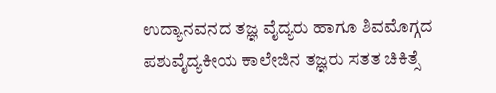ಉದ್ಯಾನವನದ ತಜ್ಞ ವೈದ್ಯರು ಹಾಗೂ ಶಿವಮೊಗ್ಗದ ಪಶುವೈದ್ಯಕೀಯ ಕಾಲೇಜಿನ ತಜ್ಞರು ಸತತ ಚಿಕಿತ್ಸೆ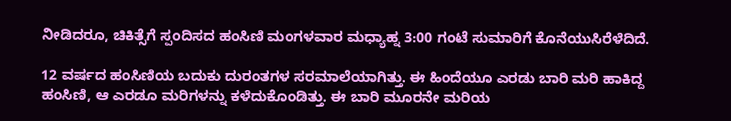ನೀಡಿದರೂ, ಚಿಕಿತ್ಸೆಗೆ ಸ್ಪಂದಿಸದ ಹಂಸಿಣಿ ಮಂಗಳವಾರ ಮಧ್ಯಾಹ್ನ 3:00 ಗಂಟೆ ಸುಮಾರಿಗೆ ಕೊನೆಯುಸಿರೆಳೆದಿದೆ.

12 ವರ್ಷದ ಹಂಸಿಣಿಯ ಬದುಕು ದುರಂತಗಳ ಸರಮಾಲೆಯಾಗಿತ್ತು. ಈ ಹಿಂದೆಯೂ ಎರಡು ಬಾರಿ ಮರಿ ಹಾಕಿದ್ದ ಹಂಸಿಣಿ, ಆ ಎರಡೂ ಮರಿಗಳನ್ನು ಕಳೆದುಕೊಂಡಿತ್ತು. ಈ ಬಾರಿ ಮೂರನೇ ಮರಿಯ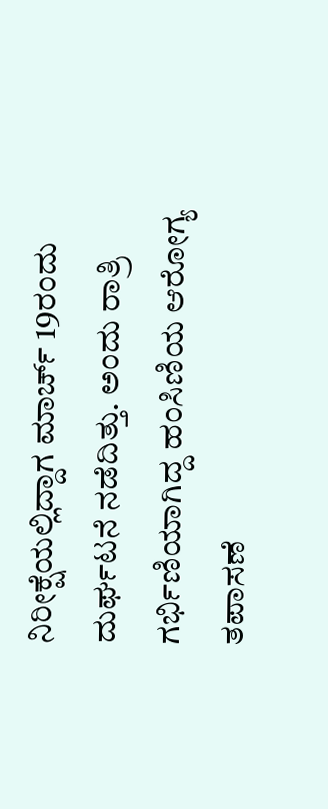ನಿರೀಕ್ಷೆಯಲ್ಲಿದ್ದಾಗ ಮಾರ್ಚ್ 19ರಂದು ದುರ್ಘಟನೆ ನಡೆದಿತ್ತು. ಅಂದು ರಾತ್ರಿ ಗರ್ಭಿಣಿಯಾಗಿದ್ದ ಹಂಸಿಣಿಯ ಆರೋಗ್ಯ ತಪಾಸಣೆ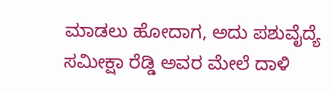ಮಾಡಲು ಹೋದಾಗ, ಅದು ಪಶುವೈದ್ಯೆ ಸಮೀಕ್ಷಾ ರೆಡ್ಡಿ ಅವರ ಮೇಲೆ ದಾಳಿ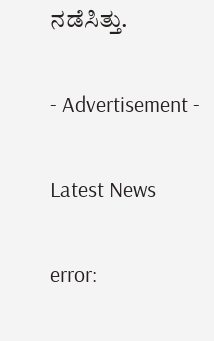ನಡೆಸಿತ್ತು.

- Advertisement -

Latest News

error: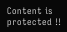Content is protected !!